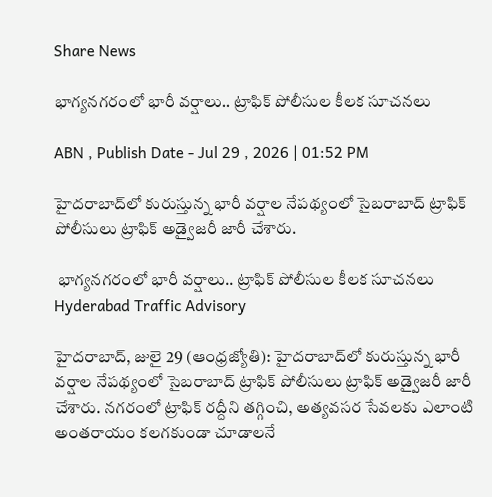Share News

భాగ్యనగరంలో భారీ వర్షాలు.. ట్రాఫిక్ పోలీసుల కీలక సూచనలు

ABN , Publish Date - Jul 29 , 2026 | 01:52 PM

హైదరాబాద్‌లో కురుస్తున్న భారీ వర్షాల నేపథ్యంలో సైబరాబాద్ ట్రాఫిక్ పోలీసులు ట్రాఫిక్ అడ్వైజరీ జారీ చేశారు.

 భాగ్యనగరంలో భారీ వర్షాలు.. ట్రాఫిక్ పోలీసుల కీలక సూచనలు
Hyderabad Traffic Advisory

హైదరాబాద్, జులై 29 (ఆంధ్రజ్యోతి): హైదరాబాద్‌లో కురుస్తున్న భారీ వర్షాల నేపథ్యంలో సైబరాబాద్ ట్రాఫిక్ పోలీసులు ట్రాఫిక్ అడ్వైజరీ జారీ చేశారు. నగరంలో ట్రాఫిక్ రద్దీని తగ్గించి, అత్యవసర సేవలకు ఎలాంటి అంతరాయం కలగకుండా చూడాలనే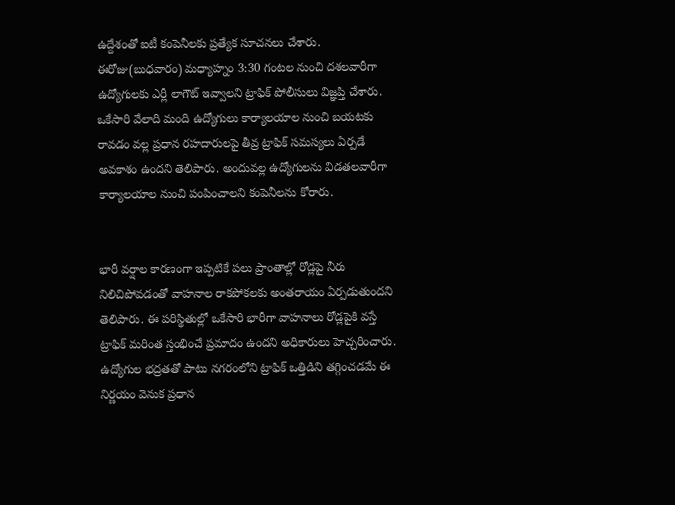ఉద్దేశంతో ఐటీ కంపెనీలకు ప్రత్యేక సూచనలు చేశారు. ఈరోజు(బుధవారం) మధ్యాహ్నం 3:30 గంటల నుంచి దశలవారీగా ఉద్యోగులకు ఎర్లీ లాగౌట్ ఇవ్వాలని ట్రాఫిక్ పోలీసులు విజ్ఞప్తి చేశారు. ఒకేసారి వేలాది మంది ఉద్యోగులు కార్యాలయాల నుంచి బయటకు రావడం వల్ల ప్రధాన రహదారులపై తీవ్ర ట్రాఫిక్ సమస్యలు ఏర్పడే అవకాశం ఉందని తెలిపారు. అందువల్ల ఉద్యోగులను విడతలవారీగా కార్యాలయాల నుంచి పంపించాలని కంపెనీలను కోరారు.


భారీ వర్షాల కారణంగా ఇప్పటికే పలు ప్రాంతాల్లో రోడ్లపై నీరు నిలిచిపోవడంతో వాహనాల రాకపోకలకు అంతరాయం ఏర్పడుతుందని తెలిపారు. ఈ పరిస్థితుల్లో ఒకేసారి భారీగా వాహనాలు రోడ్లపైకి వస్తే ట్రాఫిక్ మరింత స్తంభించే ప్రమాదం ఉందని అధికారులు హెచ్చరించారు. ఉద్యోగుల భద్రతతో పాటు నగరంలోని ట్రాఫిక్ ఒత్తిడిని తగ్గించడమే ఈ నిర్ణయం వెనుక ప్రధాన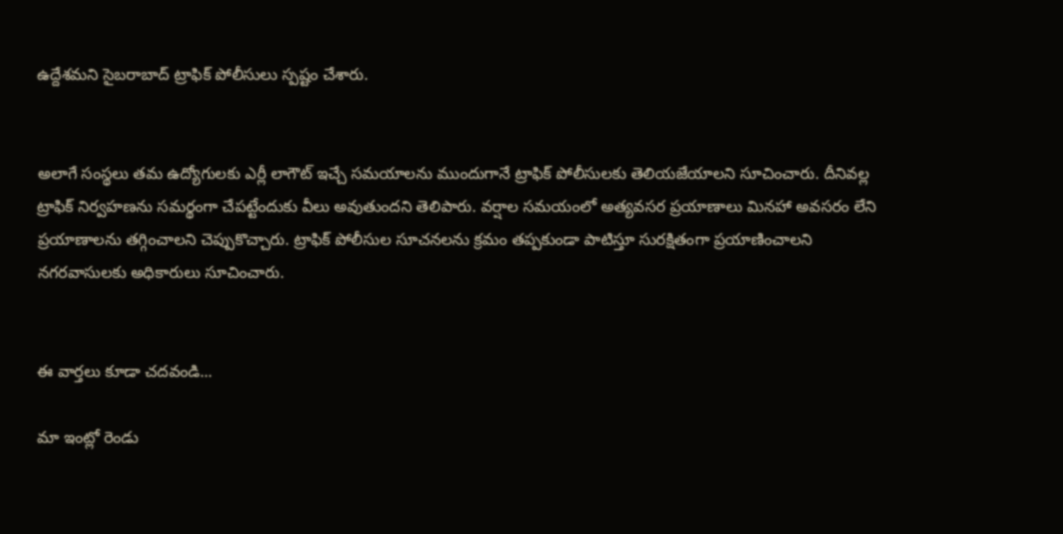ఉద్దేశమని సైబరాబాద్ ట్రాఫిక్ పోలీసులు స్పష్టం చేశారు.


అలాగే సంస్థలు తమ ఉద్యోగులకు ఎర్లీ లాగౌట్ ఇచ్చే సమయాలను ముందుగానే ట్రాఫిక్ పోలీసులకు తెలియజేయాలని సూచించారు. దీనివల్ల ట్రాఫిక్ నిర్వహణను సమర్థంగా చేపట్టేందుకు వీలు అవుతుందని తెలిపారు. వర్షాల సమయంలో అత్యవసర ప్రయాణాలు మినహా అవసరం లేని ప్రయాణాలను తగ్గించాలని చెప్పుకొచ్చారు. ట్రాఫిక్ పోలీసుల సూచనలను క్రమం తప్పకుండా పాటిస్తూ సురక్షితంగా ప్రయాణించాలని నగరవాసులకు అధికారులు సూచించారు.


ఈ వార్తలు కూడా చదవండి...

మా ఇంట్లో రెండు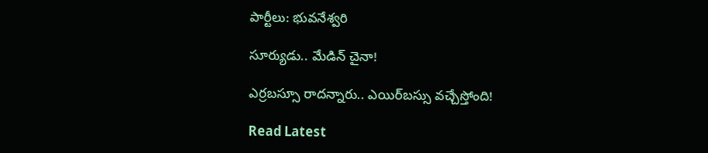పార్టీలు: భువనేశ్వరి

సూర్యుడు.. మేడిన్‌ చైనా!

ఎర్రబస్సూ రాదన్నారు.. ఎయిర్‌బస్సు వచ్చేస్తోంది!

Read Latest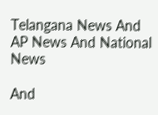Telangana News And AP News And National News

And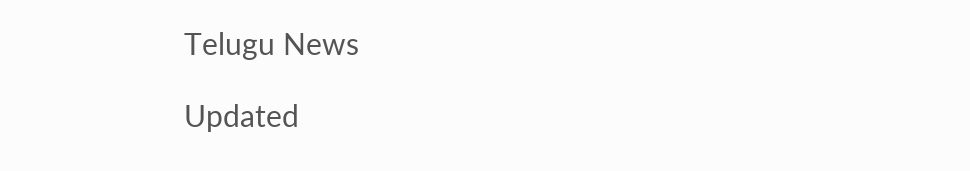Telugu News

Updated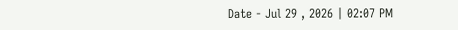Date - Jul 29 , 2026 | 02:07 PM